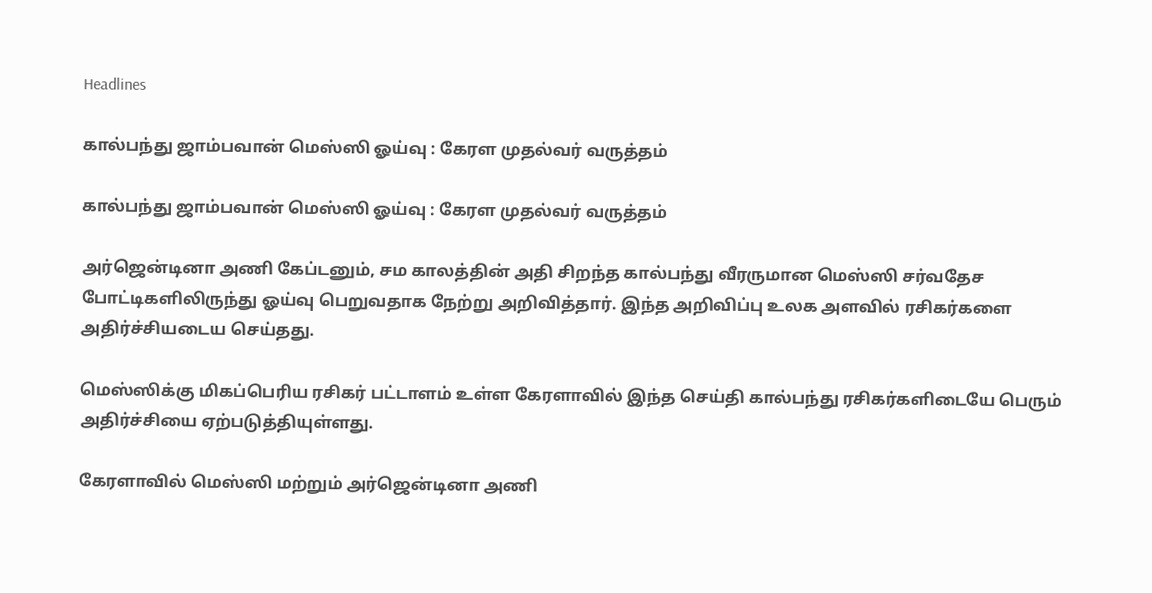Headlines

கால்பந்து ஜாம்பவான் மெஸ்ஸி ஓய்வு : கேரள முதல்வர் வருத்தம்

கால்பந்து ஜாம்பவான் மெஸ்ஸி ஓய்வு : கேரள முதல்வர் வருத்தம்

அர்ஜென்டினா அணி கேப்டனும், சம காலத்தின் அதி சிறந்த கால்பந்து வீரருமான மெஸ்ஸி சர்வதேச போட்டிகளிலிருந்து ஓய்வு பெறுவதாக நேற்று அறிவித்தார். இந்த அறிவிப்பு உலக அளவில் ரசிகர்களை அதிர்ச்சியடைய செய்தது.

மெஸ்ஸிக்கு மிகப்பெரிய ரசிகர் பட்டாளம் உள்ள கேரளாவில் இந்த செய்தி கால்பந்து ரசிகர்களிடையே பெரும் அதிர்ச்சியை ஏற்படுத்தியுள்ளது.

கேரளாவில் மெஸ்ஸி மற்றும் அர்ஜென்டினா அணி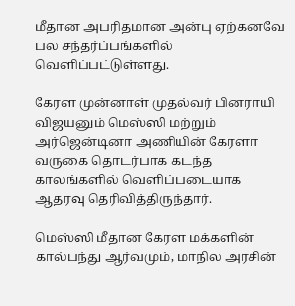மீதான அபரிதமான அன்பு ஏற்கனவே பல சந்தர்ப்பங்களில் வெளிப்பட்டுள்ளது.

கேரள முன்னாள் முதல்வர் பினராயி விஜயனும் மெஸ்ஸி மற்றும் அர்ஜென்டினா அணியின் கேரளா வருகை தொடர்பாக கடந்த காலங்களில் வெளிப்படையாக ஆதரவு தெரிவித்திருந்தார்.

மெஸ்ஸி மீதான கேரள மக்களின் கால்பந்து ஆர்வமும், மாநில அரசின்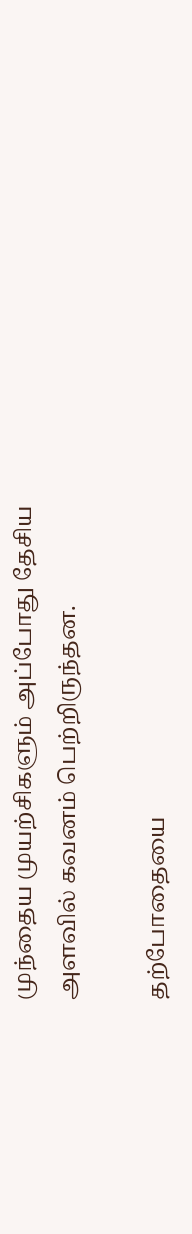முந்தைய முயற்சிகளும் அப்போது தேசிய அளவில் கவனம் பெற்றிருந்தன.

தற்போதையை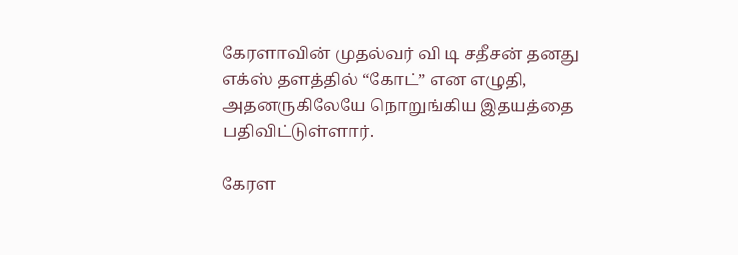கேரளாவின் முதல்வர் வி டி சதீசன் தனது எக்ஸ் தளத்தில் “கோட்” என எழுதி, அதனருகிலேயே நொறுங்கிய இதயத்தை பதிவிட்டுள்ளார்.

கேரள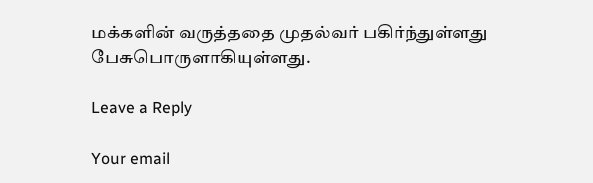மக்களின் வருத்ததை முதல்வர் பகிர்ந்துள்ளது பேசுபொருளாகியுள்ளது.

Leave a Reply

Your email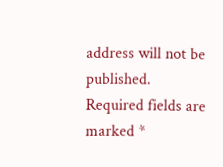address will not be published. Required fields are marked *